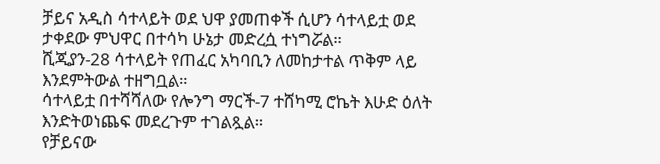ቻይና አዲስ ሳተላይት ወደ ህዋ ያመጠቀች ሲሆን ሳተላይቷ ወደ ታቀደው ምህዋር በተሳካ ሁኔታ መድረሷ ተነግሯል።
ሺጂያን-28 ሳተላይት የጠፈር አካባቢን ለመከታተል ጥቅም ላይ እንደምትውል ተዘግቧል።
ሳተላይቷ በተሻሻለው የሎንግ ማርች-7 ተሸካሚ ሮኬት እሁድ ዕለት እንድትወነጨፍ መደረጉም ተገልጿል።
የቻይናው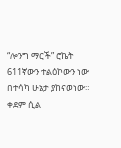“ሎንግ ማርች” ሮኬት 611ኛውን ተልዕኮውን ነው በተሳካ ሁኔታ ያከናወነው።
ቀደም ሲል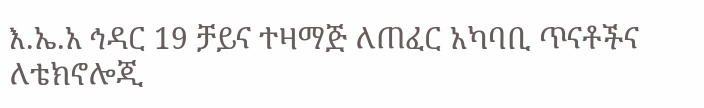እ.ኤ.አ ኅዳር 19 ቻይና ተዛማጅ ለጠፈር አካባቢ ጥናቶችና ለቴክኖሎጂ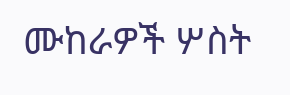ሙከራዎች ሦስት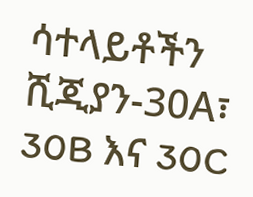ሳተላይቶችን ሺጂያን-30A፣ 30B እና 30C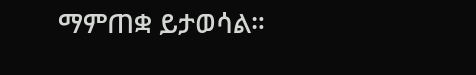ማምጠቋ ይታወሳል።